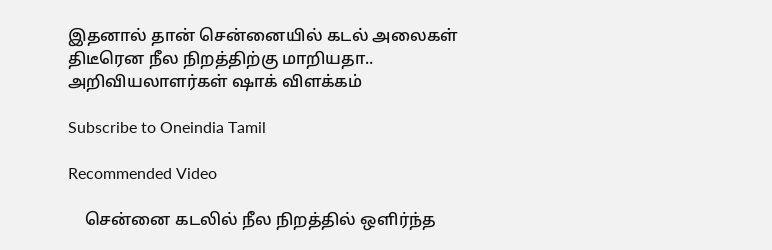இதனால் தான் சென்னையில் கடல் அலைகள் திடீரென நீல நிறத்திற்கு மாறியதா.. அறிவியலாளர்கள் ஷாக் விளக்கம்

Subscribe to Oneindia Tamil

Recommended Video

    சென்னை கடலில் நீல நிறத்தில் ஒளிர்ந்த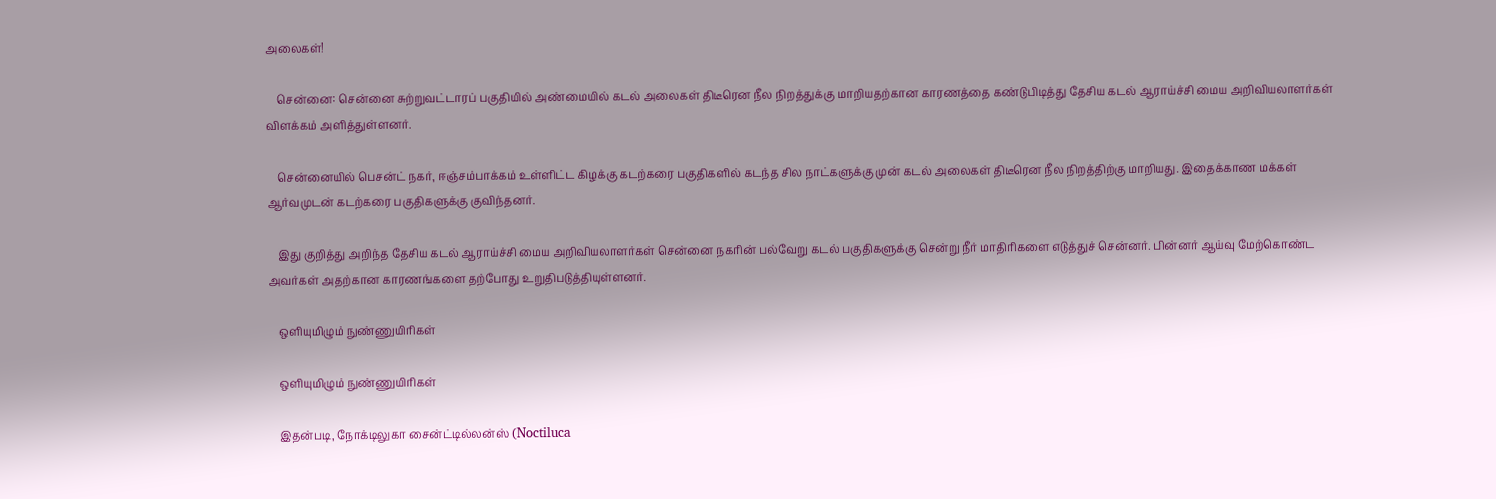அலைகள்!

    சென்னை: சென்னை சுற்றுவட்டாரப் பகுதியில் அண்மையில் கடல் அலைகள் திடீரென நீல நிறத்துக்கு மாறியதற்கான காரணத்தை கண்டுபிடித்து தேசிய கடல் ஆராய்ச்சி மைய அறிவியலாளர்கள் விளக்கம் அளித்துள்ளனர்.

    சென்னையில் பெசன்ட் நகர், ஈஞ்சம்பாக்கம் உள்ளிட்ட கிழக்கு கடற்கரை பகுதிகளில் கடந்த சில நாட்களுக்கு முன் கடல் அலைகள் திடீரென நீல நிறத்திற்கு மாறியது. இதைக்காண மக்கள் ஆர்வமுடன் கடற்கரை பகுதிகளுக்கு குவிந்தனர்.

    இது குறித்து அறிந்த தேசிய கடல் ஆராய்ச்சி மைய அறிவியலாளர்கள் சென்னை நகரின் பல்வேறு கடல் பகுதிகளுக்கு சென்று நீர் மாதிரிகளை எடுத்துச் சென்னர். பின்னர் ஆய்வு மேற்கொண்ட அவர்கள் அதற்கான காரணங்களை தற்போது உறுதிபடுத்தியுள்ளனர்.

    ஒளியுமிழும் நுண்ணுயிரிகள்

    ஒளியுமிழும் நுண்ணுயிரிகள்

    இதன்படி, நோக்டிலுகா சைன்ட்டில்லன்ஸ் (Noctiluca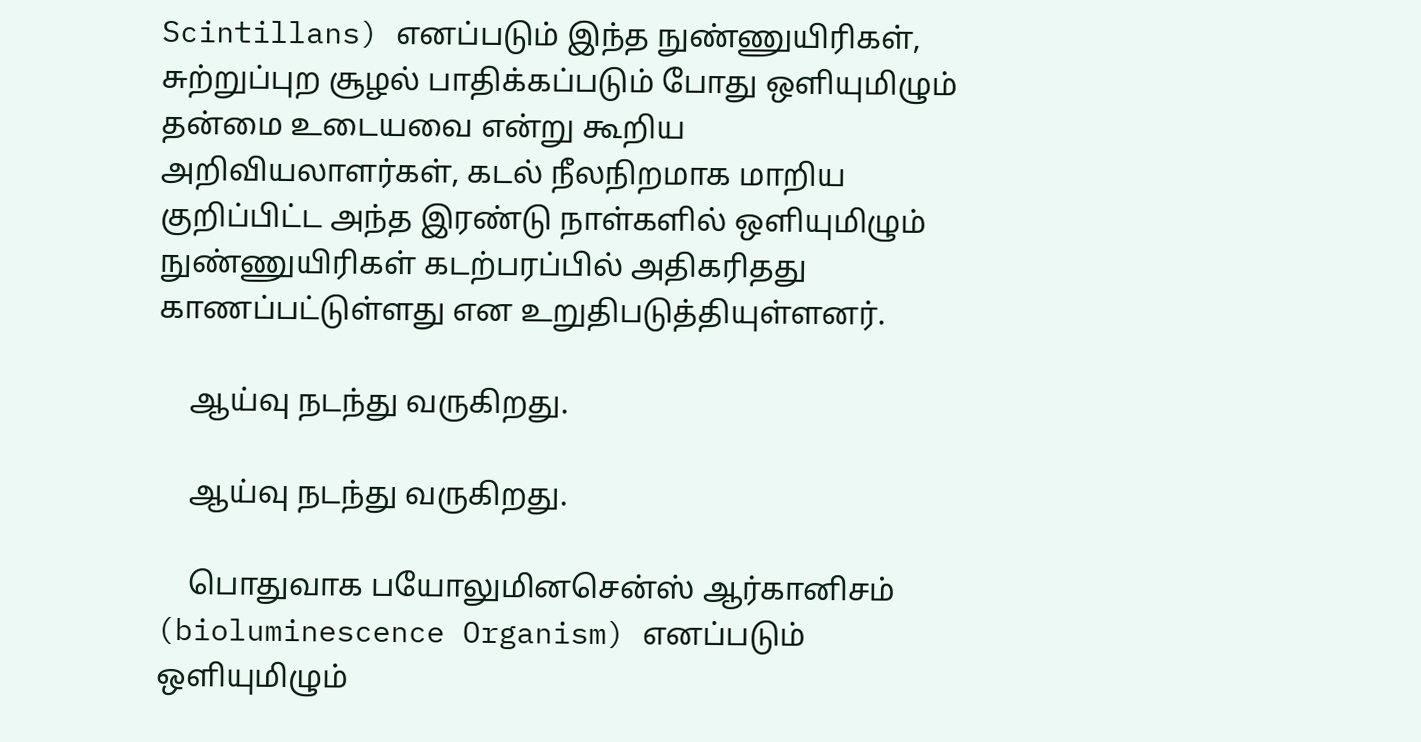Scintillans) எனப்படும் இந்த நுண்ணுயிரிகள், சுற்றுப்புற சூழல் பாதிக்கப்படும் போது ஒளியுமிழும் தன்மை உடையவை என்று கூறிய அறிவியலாளர்கள், கடல் நீலநிறமாக மாறிய குறிப்பிட்ட அந்த இரண்டு நாள்களில் ஒளியுமிழும் நுண்ணுயிரிகள் கடற்பரப்பில் அதிகரிதது காணப்பட்டுள்ளது என உறுதிபடுத்தியுள்ளனர்.

    ஆய்வு நடந்து வருகிறது.

    ஆய்வு நடந்து வருகிறது.

    பொதுவாக பயோலுமினசென்ஸ் ஆர்கானிசம் (bioluminescence Organism) எனப்படும் ஒளியுமிழும்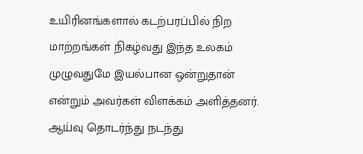உயிரினங்களால் கடற்பரப்பில் நிற மாற்றங்கள் நிகழ்வது இந்த உலகம் முழுவதுமே இயல்பான ஒன்றுதான் என்றும் அவர்கள் விளக்கம் அளித்தனர். ஆய்வு தொடர்ந்து நடந்து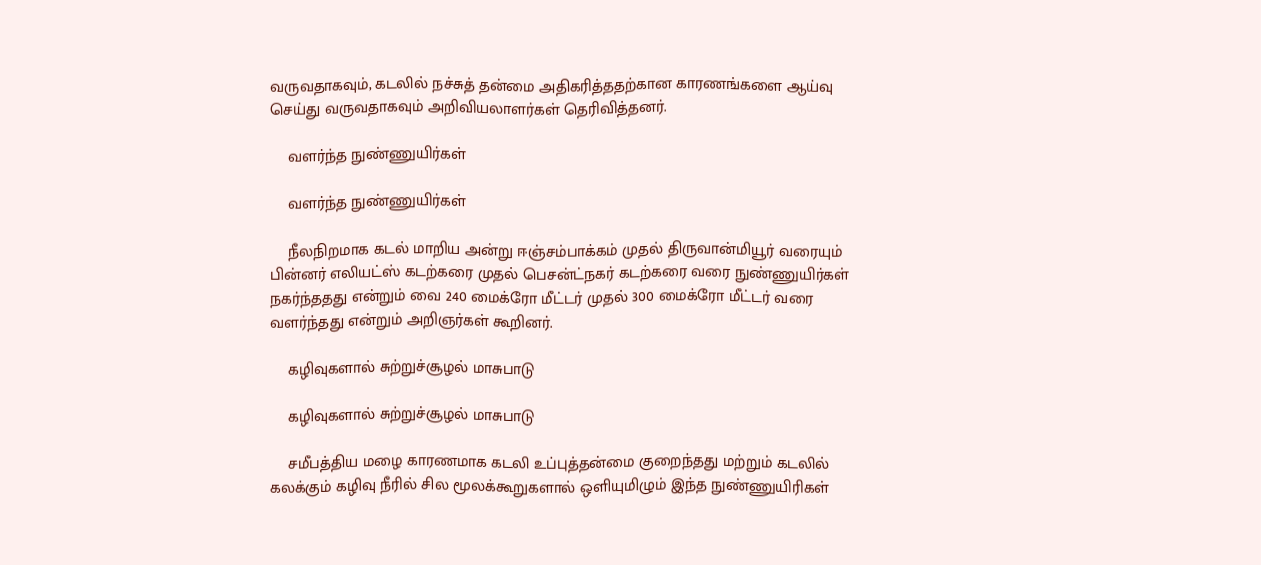வருவதாகவும், கடலில் நச்சுத் தன்மை அதிகரித்ததற்கான காரணங்களை ஆய்வு செய்து வருவதாகவும் அறிவியலாளர்கள் தெரிவித்தனர்.

    வளர்ந்த நுண்ணுயிர்கள்

    வளர்ந்த நுண்ணுயிர்கள்

    நீலநிறமாக கடல் மாறிய அன்று ஈஞ்சம்பாக்கம் முதல் திருவான்மியூர் வரையும் பின்னர் எலியட்ஸ் கடற்கரை முதல் பெசன்ட்நகர் கடற்கரை வரை நுண்ணுயிர்கள் நகர்ந்ததது என்றும் வை 240 மைக்ரோ மீட்டர் முதல் 300 மைக்ரோ மீட்டர் வரை வளர்ந்தது என்றும் அறிஞர்கள் கூறினர்.

    கழிவுகளால் சுற்றுச்சூழல் மாசுபாடு

    கழிவுகளால் சுற்றுச்சூழல் மாசுபாடு

    சமீபத்திய மழை காரணமாக கடலி உப்புத்தன்மை குறைந்தது மற்றும் கடலில் கலக்கும் கழிவு நீரில் சில மூலக்கூறுகளால் ஒளியுமிழும் இந்த நுண்ணுயிரிகள்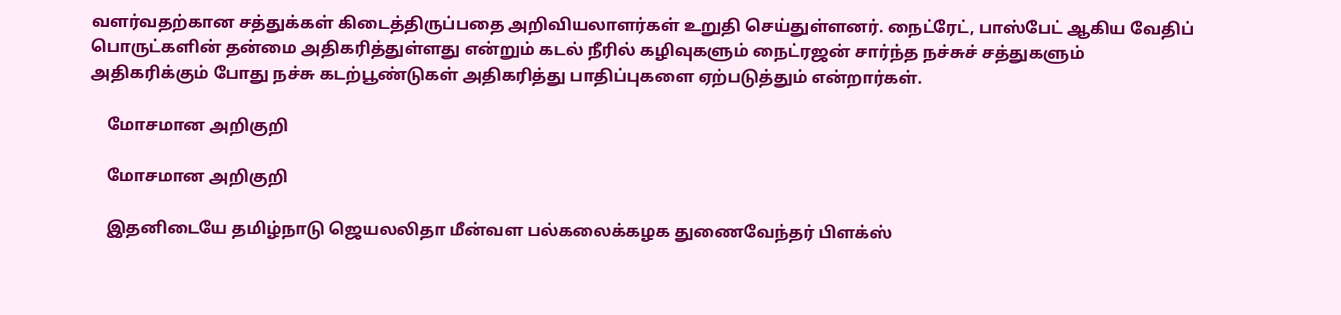வளர்வதற்கான சத்துக்கள் கிடைத்திருப்பதை அறிவியலாளர்கள் உறுதி செய்துள்ளனர். நைட்ரேட், பாஸ்பேட் ஆகிய வேதிப் பொருட்களின் தன்மை அதிகரித்துள்ளது என்றும் கடல் நீரில் கழிவுகளும் நைட்ரஜன் சார்ந்த நச்சுச் சத்துகளும் அதிகரிக்கும் போது நச்சு கடற்பூண்டுகள் அதிகரித்து பாதிப்புகளை ஏற்படுத்தும் என்றார்கள்.

    மோசமான அறிகுறி

    மோசமான அறிகுறி

    இதனிடையே தமிழ்நாடு ஜெயலலிதா மீன்வள பல்கலைக்கழக துணைவேந்தர் பிளக்ஸ்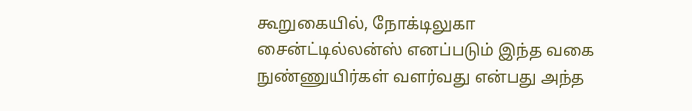கூறுகையில், நோக்டிலுகா சைன்ட்டில்லன்ஸ் எனப்படும் இந்த வகை நுண்ணுயிர்கள் வளர்வது என்பது அந்த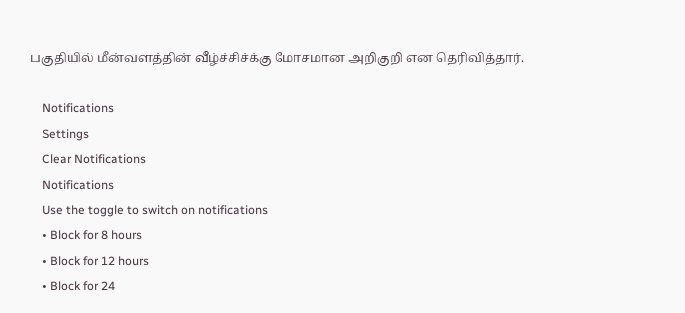பகுதியில் மீன்வளத்தின் வீழ்ச்சிச்க்கு மோசமான அறிகுறி என தெரிவித்தார்.

    Notifications
    Settings
    Clear Notifications
    Notifications
    Use the toggle to switch on notifications
    • Block for 8 hours
    • Block for 12 hours
    • Block for 24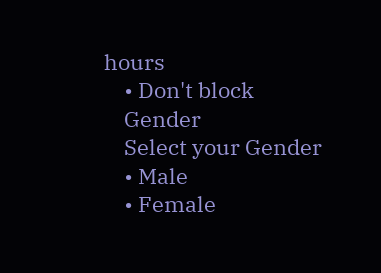hours
    • Don't block
    Gender
    Select your Gender
    • Male
    • Female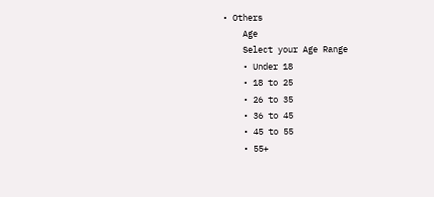• Others
    Age
    Select your Age Range
    • Under 18
    • 18 to 25
    • 26 to 35
    • 36 to 45
    • 45 to 55
    • 55+